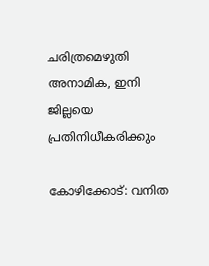ചരിത്രമെഴുതി അനാമിക, ഇനി ജില്ലയെ പ്രതിനിധീകരിക്കും

കോഴിക്കോട്: വനിത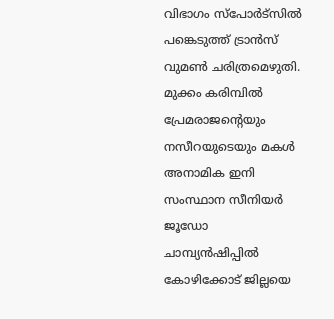വിഭാഗം സ്പോർട്സിൽ പങ്കെടുത്ത് ട്രാൻസ് വുമൺ ചരിത്രമെഴുതി. മുക്കം കരിമ്പിൽ പ്രേമരാജ‍ന്‍റെയും നസീറയുടെയും മകൾ അനാമിക ഇനി സംസ്ഥാന സീനിയർ ജൂഡോ ചാമ്പ്യൻഷിപ്പിൽ കോഴിക്കോട് ജില്ലയെ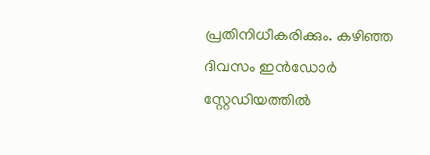പ്രതിനിധീകരിക്കും. കഴിഞ്ഞ ദിവസം ഇൻഡോർ സ്റ്റേഡിയത്തിൽ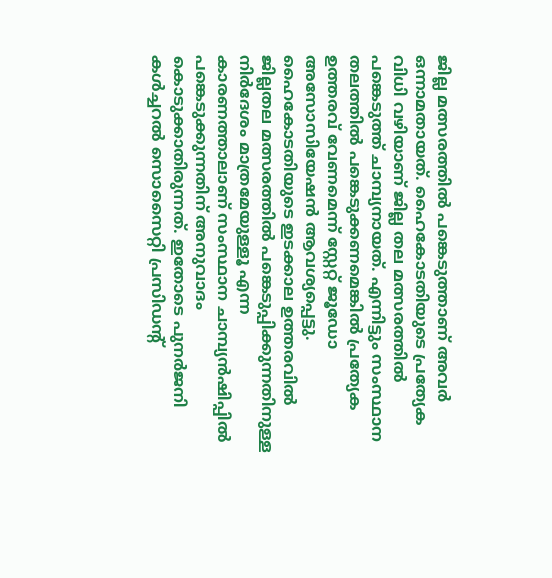ജില്ല മത്സരത്തിൽ പങ്കെടുത്താണ് അവർ ഒന്നാമതായത്. ഹൈകോടതിയുടെ പ്രത്യേക വിധി വഴിയാണ് ജില്ല തല മത്സരത്തിൽ പങ്കെടുത്ത് ചാമ്പ്യനായത്. എന്നിട്ടും സംസ്ഥാന തലത്തിൽ പങ്കെടുക്കണമെങ്കിൽ പ്രത്യേക ഉത്തരവ് വേണമെന്ന് സ്റ്റേറ്റ് ജൂഡോ അസോസിയേഷൻ ആവശ്യപ്പെട്ടു. ഹൈകോടതിയുടെ ഇടക്കാല ഉത്തരവിൽ ജില്ലതല മത്സരത്തിൽ പങ്കെടുപ്പിക്കുന്നതിനുള്ള നിർദേശം മാത്രമേയുള്ളൂ എന്ന കാരണത്താലാണ് സംസ്ഥാന ചാമ്പ്യൻഷിപ്പിൽ പങ്കെടുക്കുന്നതിന് അനുവാദം കൊടുക്കാതിരുന്നത്. ഇതോടെ പുനർജനി കൾച്ചറൽ സൊസൈറ്റി പ്രസിഡന്‍റ്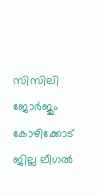സിസിലി ജോർജും കോഴിക്കോട് ജില്ല ലീഗൽ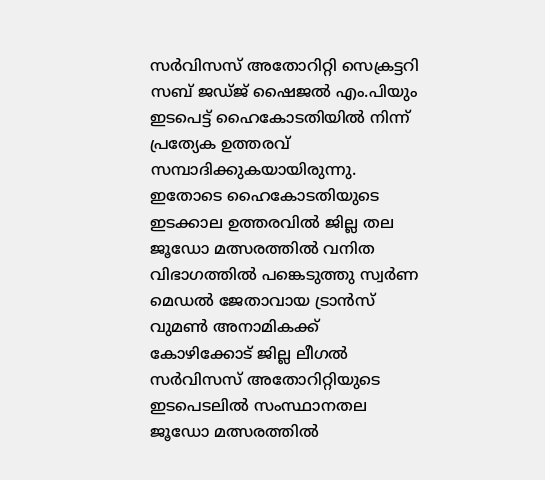സർവിസസ് അതോറിറ്റി സെക്രട്ടറി സബ് ജഡ്ജ് ഷൈജൽ എം.പിയും ഇടപെട്ട് ഹൈകോടതിയിൽ നിന്ന് പ്രത്യേക ഉത്തരവ് സമ്പാദിക്കുകയായിരുന്നു. ഇതോടെ ഹൈകോടതിയുടെ ഇടക്കാല ഉത്തരവിൽ ജില്ല തല ജൂഡോ മത്സരത്തിൽ വനിത വിഭാഗത്തിൽ പങ്കെടുത്തു സ്വർണ മെഡൽ ജേതാവായ ട്രാൻസ് വുമൺ അനാമികക്ക് കോഴിക്കോട് ജില്ല ലീഗൽ സർവിസസ് അതോറിറ്റിയുടെ ഇടപെടലിൽ സംസ്ഥാനതല ജൂഡോ മത്സരത്തിൽ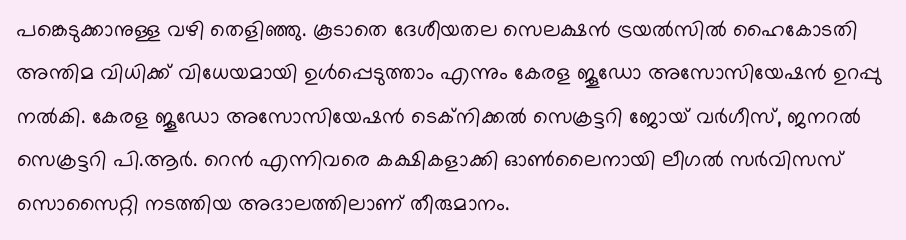പങ്കെടുക്കാനുള്ള വഴി തെളിഞ്ഞു. കൂടാതെ ദേശീയതല സെലക്ഷൻ ട്രയൽസിൽ ഹൈകോടതി അന്തിമ വിധിക്ക് വിധേയമായി ഉൾപ്പെടുത്താം എന്നും കേരള ജൂഡോ അസോസിയേഷൻ ഉറപ്പു നൽകി. കേരള ജൂഡോ അസോസിയേഷൻ ടെക്നിക്കൽ സെക്രട്ടറി ജോയ് വർഗീസ്, ജനറൽ സെക്രട്ടറി പി.ആർ. റെൻ എന്നിവരെ കക്ഷികളാക്കി ഓൺലൈനായി ലീഗൽ സർവിസസ് സൊസൈറ്റി നടത്തിയ അദാലത്തിലാണ് തീരുമാനം.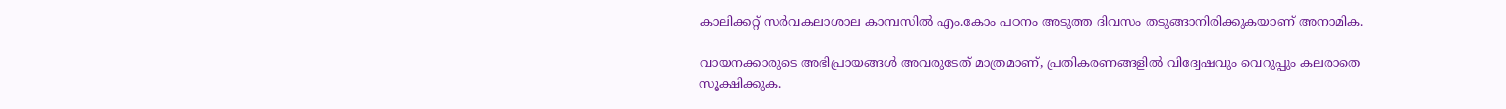കാലിക്കറ്റ് സർവകലാശാല കാമ്പസിൽ എം.കോം പഠനം അടുത്ത ദിവസം തടുങ്ങാനിരിക്കുകയാണ് അനാമിക.

വായനക്കാരുടെ അഭിപ്രായങ്ങള്‍ അവരുടേത് മാത്രമാണ്, പ്രതികരണങ്ങളിൽ വിദ്വേഷവും വെറുപ്പും കലരാതെ സൂക്ഷിക്കുക.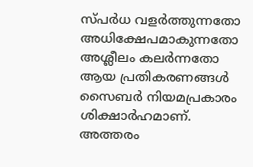സ്പർധ വളർത്തുന്നതോ അധിക്ഷേപമാകുന്നതോ അശ്ലീലം കലർന്നതോ ആയ പ്രതികരണങ്ങൾ സൈബർ നിയമപ്രകാരം ശിക്ഷാർഹമാണ്. അത്തരം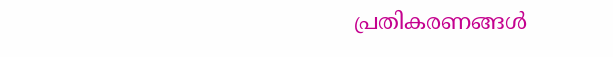പ്രതികരണങ്ങൾ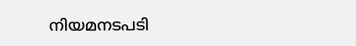നിയമനടപടി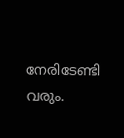നേരിടേണ്ടി വരും.